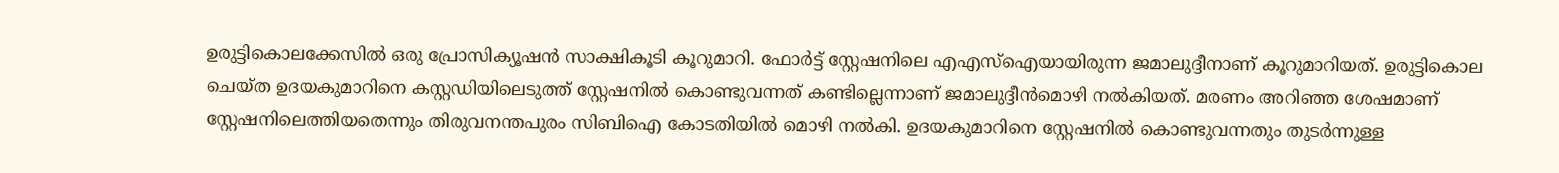ഉരുട്ടികൊലക്കേസിൽ ഒരു പ്രോസിക്യൂഷൻ സാക്ഷികൂടി കൂറുമാറി. ഫോ‍ർട്ട് സ്റ്റേഷനിലെ എഎസ്ഐയായിരുന്ന ജമാലുദ്ദീനാണ് കൂറുമാറിയത്. ഉരുട്ടികൊല ചെയ്ത ഉദയകുമാറിനെ കസ്റ്റഡിയിലെടുത്ത് സ്റ്റേഷനില്‍ കൊണ്ടുവന്നത് കണ്ടില്ലെന്നാണ് ജമാലുദ്ദീൻമൊഴി നൽകിയത്. മരണം അറിഞ്ഞ ശേഷമാണ് സ്റ്റേഷനിലെത്തിയതെന്നും തിരുവനന്തപുരം സിബിഐ കോടതിയിൽ മൊഴി നൽകി. ഉദയകുമാറിനെ സ്റ്റേഷനിൽ കൊണ്ടുവന്നതും തുടർന്നുള്ള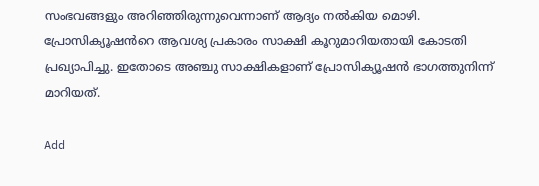സംഭവങ്ങളും അറിഞ്ഞിരുന്നുവെന്നാണ് ആദ്യം നൽകിയ മൊഴി. പ്രോസിക്യൂഷൻറെ ആവശ്യ പ്രകാരം സാക്ഷി കൂറുമാറിയതായി കോടതി പ്രഖ്യാപിച്ചു. ഇതോടെ അഞ്ചു സാക്ഷികളാണ് പ്രോസിക്യൂഷൻ ഭാഗത്തുനിന്ന് മാറിയത്.

Add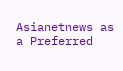Asianetnews as a Preferred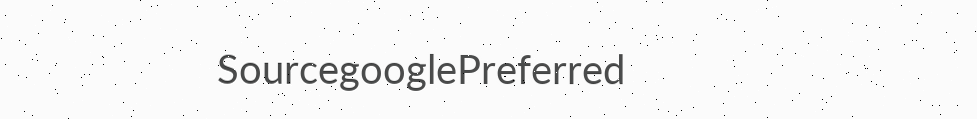SourcegooglePreferred